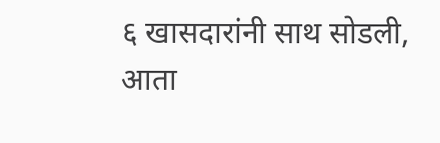६ खासदारांनी साथ सोडली, आता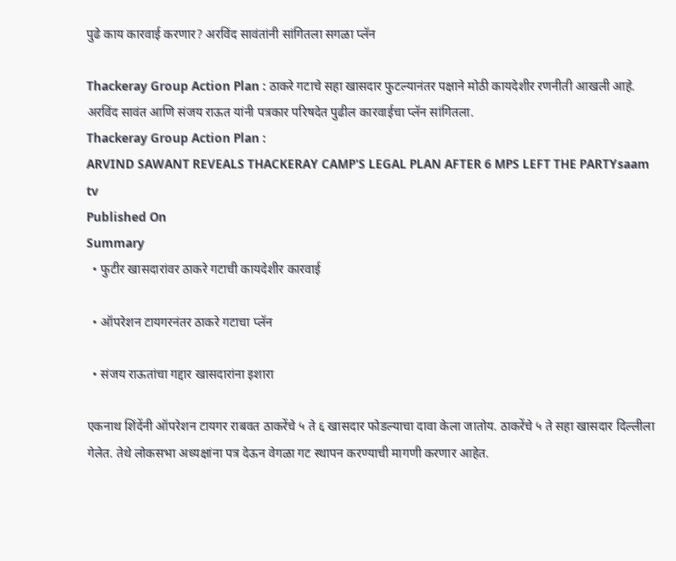पुढे काय कारवाई करणार? अरविंद सावंतांनी सांगितला सगळा प्लॅन

Thackeray Group Action Plan : ठाकरे गटाचे सहा खासदार फुटल्यानंतर पक्षाने मोठी कायदेशीर रणनीती आखली आहे. अरविंद सावंत आणि संजय राऊत यांनी पत्रकार परिषदेत पुढील कारवाईचा प्लॅन सांगितला.
Thackeray Group Action Plan :
ARVIND SAWANT REVEALS THACKERAY CAMP'S LEGAL PLAN AFTER 6 MPS LEFT THE PARTYsaam tv
Published On
Summary
  • फुटीर खासदारांवर ठाकरे गटाची कायदेशीर कारवाई

  • ऑपरेशन टायगरनंतर ठाकरे गटाचा प्लॅन

  • संजय राऊतांचा गद्दार खासदारांना इशारा

एकनाथ शिंदेंनी ऑपरेशन टायगर राबवत ठाकरेंचे ५ ते ६ खासदार फोडल्याचा दावा केला जातोय. ठाकरेंचे ५ ते सहा खासदार दिल्लीला गेलेत. तेथे लोकसभा अध्यक्षांना पत्र देऊन वेगळा गट स्थापन करण्याची मागणी करणार आहेत.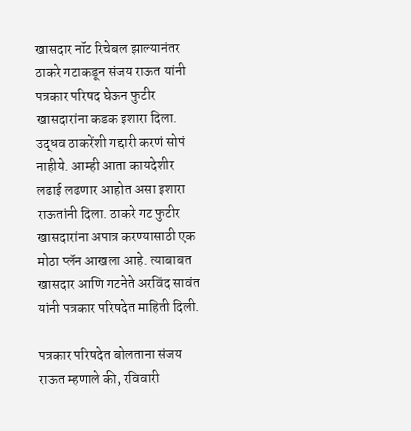खासदार नॉट रिचेबल झाल्यानंतर ठाकरे गटाकडून संजय राऊत यांनी पत्रकार परिषद घेऊन फुटीर खासदारांना कडक इशारा दिला. उद्धव ठाकरेंशी गद्दारी करणं सोपं नाहीये. आम्ही आता कायदेशीर लढाई लढणार आहोत असा इशारा राऊतांनी दिला. ठाकरे गट फुटीर खासदारांना अपात्र करण्यासाठी एक मोठा प्लॅन आखला आहे. त्याबाबत खासदार आणि गटनेते अरविंद सावंत यांनी पत्रकार परिषदेत माहिती दिली.

पत्रकार परिषदेत बोलताना संजय राऊत म्हणाले की, रविवारी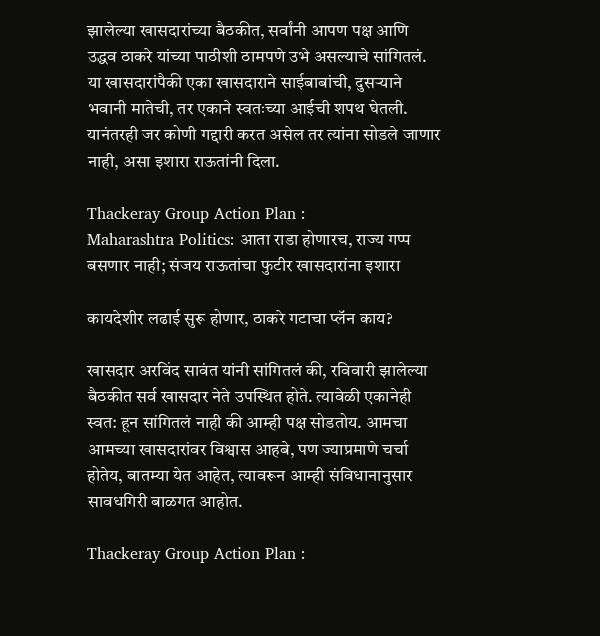झालेल्या खासदारांच्या बैठकीत, सर्वांनी आपण पक्ष आणि उद्धव ठाकरे यांच्या पाठीशी ठामपणे उभे असल्याचे सांगितलं. या खासदारांपैकी एका खासदाराने साईबाबांची, दुसऱ्याने भवानी मातेची, तर एकाने स्वतःच्या आईची शपथ घेतली. यानंतरही जर कोणी गद्दारी करत असेल तर त्यांना सोडले जाणार नाही, असा इशारा राऊतांनी दिला.

Thackeray Group Action Plan :
Maharashtra Politics: आता राडा होणारच, राज्य गप्प बसणार नाही; संजय राऊतांचा फुटीर खासदारांना इशारा

कायदेशीर लढाई सुरू होणार, ठाकरे गटाचा प्लॅन काय?

खासदार अरविंद सावंत यांनी सांगितलं की, रविवारी झालेल्या बैठकीत सर्व खासदार नेते उपस्थित होते. त्यावेळी एकानेही स्वत: हून सांगितलं नाही की आम्ही पक्ष सोडतोय. आमचा आमच्या खासदारांवर विश्वास आहबे, पण ज्याप्रमाणे चर्चा होतेय, बातम्या येत आहेत, त्यावरून आम्ही संविधानानुसार सावधगिरी बाळगत आहोत.

Thackeray Group Action Plan :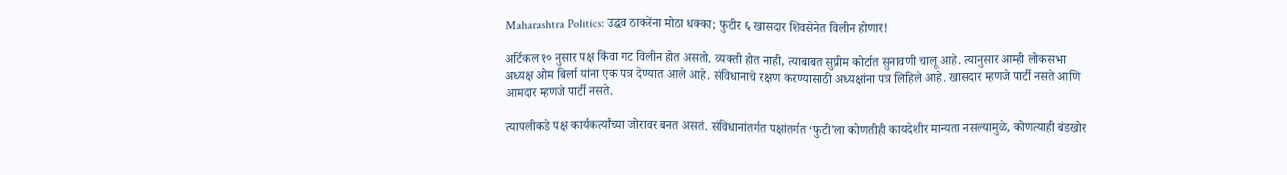Maharashtra Politics: उद्धव ठाकरेंना मोठा धक्का; फुटीर ६ खासदार शिवसेनेत विलीन होणार!

अर्टिकल १० नुसार पक्ष किंवा गट विलीन होत असतो. व्यक्ती होत नाही, त्याबाबत सुप्रीम कोर्टात सुनावणी चालू आहे. त्यानुसार आम्ही लोकसभा अध्यक्ष ओम बिर्ला यांना एक पत्र देण्यात आले आहे. संविधानाचे रक्षण करण्यासाठी अध्यक्षांना पत्र लिहिले आहे. खासदार म्हणजे पार्टी नसते आणि आमदार म्हणजे पार्टी नसते.

त्यापलीकडे पक्ष कार्यकर्त्यांच्या जोरावर बनत असतं. संविधानांतर्गत पक्षांतर्गत ‘फुटी’ला कोणतीही कायदेशीर मान्यता नसल्यामुळे, कोणत्याही बंडखोर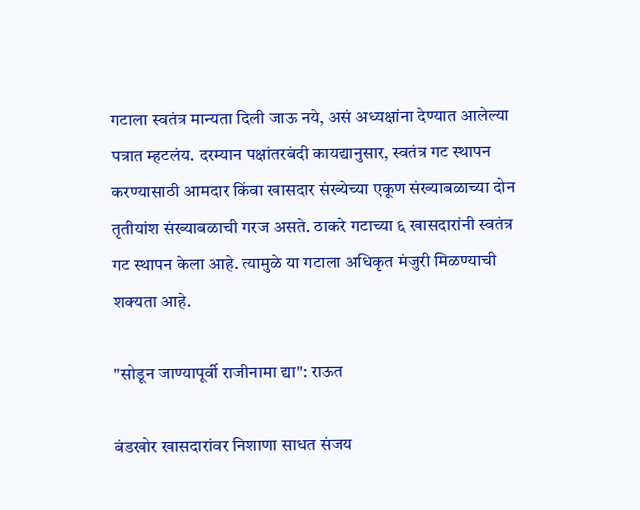गटाला स्वतंत्र मान्यता दिली जाऊ नये, असं अध्यक्षांना देण्यात आलेल्या पत्रात म्हटलंय. दरम्यान पक्षांतरबंदी कायद्यानुसार, स्वतंत्र गट स्थापन करण्यासाठी आमदार किंवा खासदार संख्येच्या एकूण संख्याबळाच्या दोन तृतीयांश संख्याबळाची गरज असते. ठाकरे गटाच्या ६ खासदारांनी स्वतंत्र गट स्थापन केला आहे. त्यामुळे या गटाला अधिकृत मंजुरी मिळण्याची शक्यता आहे.

"सोडून जाण्यापूर्वी राजीनामा द्या": राऊत

बंडखोर खासदारांवर निशाणा साधत संजय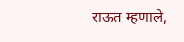राऊत म्हणाले,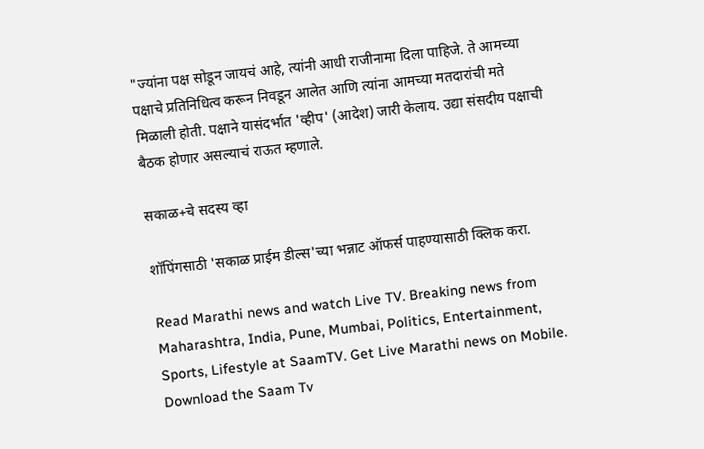"ज्यांना पक्ष सोडून जायचं आहे, त्यांनी आधी राजीनामा दिला पाहिजे. ते आमच्या पक्षाचे प्रतिनिधित्व करून निवडून आलेत आणि त्यांना आमच्या मतदारांची मते मिळाली होती. पक्षाने यासंदर्भात 'व्हीप' (आदेश) जारी केलाय. उद्या संसदीय पक्षाची बैठक होणार असल्याचं राऊत म्हणाले.

सकाळ+चे सदस्य व्हा

शॉपिंगसाठी 'सकाळ प्राईम डील्स'च्या भन्नाट ऑफर्स पाहण्यासाठी क्लिक करा.

Read Marathi news and watch Live TV. Breaking news from Maharashtra, India, Pune, Mumbai, Politics, Entertainment, Sports, Lifestyle at SaamTV. Get Live Marathi news on Mobile. Download the Saam Tv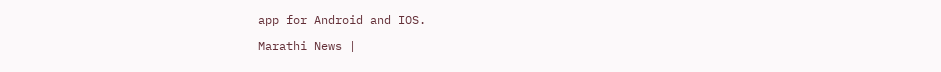app for Android and IOS.

Marathi News |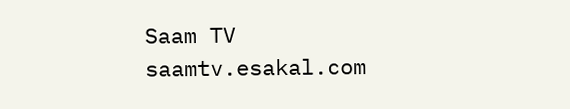Saam TV
saamtv.esakal.com